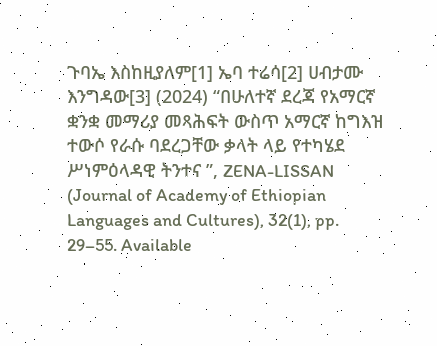ጉባኤ እስከዚያለም[1] ኤባ ተሬሳ[2] ሀብታሙ እንግዳው[3] (2024) “በሁለተኛ ደረጃ የአማርኛ ቋንቋ መማሪያ መጻሕፍት ውስጥ አማርኛ ከግእዝ ተውሶ የራሱ ባደረጋቸው ቃላት ላይ የተካሄደ ሥነምዕላዳዊ ትንተና ”, ZENA-LISSAN (Journal of Academy of Ethiopian Languages and Cultures), 32(1), pp. 29–55. Available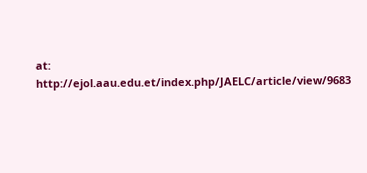at: http://ejol.aau.edu.et/index.php/JAELC/article/view/9683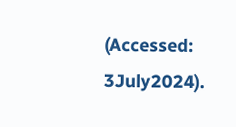(Accessed: 3July2024).